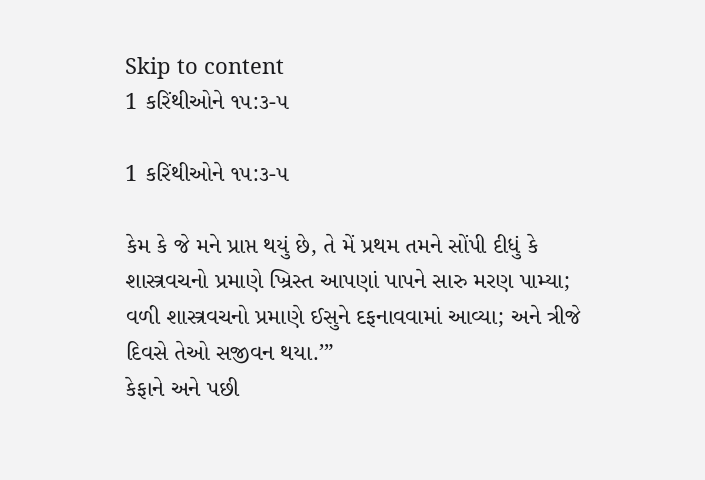Skip to content
1 કરિંથીઓને ૧૫:૩-૫

1 કરિંથીઓને ૧૫:૩-૫

કેમ કે જે મને પ્રાપ્ત થયું છે, તે મેં પ્રથમ તમને સોંપી દીધું કે શાસ્ત્રવચનો પ્રમાણે ખ્રિસ્ત આપણાં પાપને સારુ મરણ પામ્યા;
વળી શાસ્ત્રવચનો પ્રમાણે ઈસુને દફનાવવામાં આવ્યા; અને ત્રીજે દિવસે તેઓ સજીવન થયા.’”
કેફાને અને પછી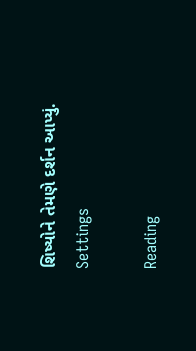શિષ્યોને તેમણે દર્શન આપ્યું.
Settings

Reading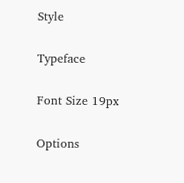Style

Typeface

Font Size 19px

Options